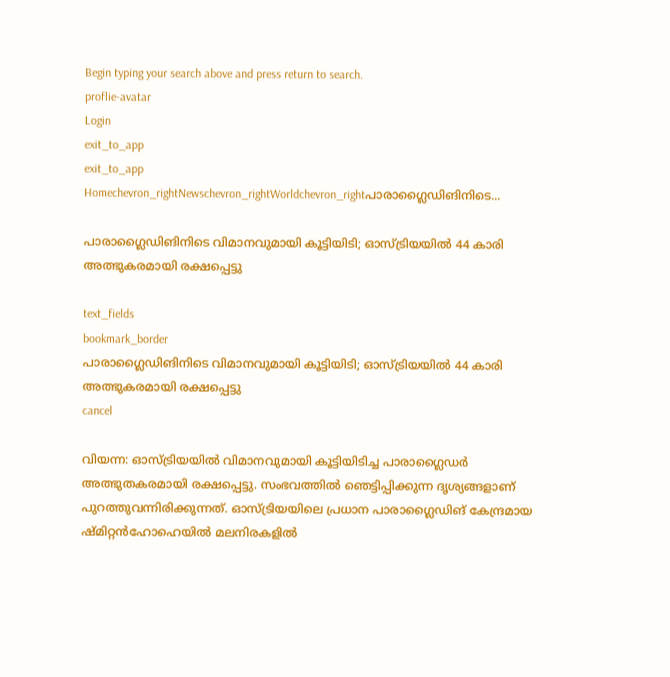Begin typing your search above and press return to search.
proflie-avatar
Login
exit_to_app
exit_to_app
Homechevron_rightNewschevron_rightWorldchevron_rightപാരാഗ്ലൈഡിങിനിടെ...

പാരാഗ്ലൈഡിങിനിടെ വിമാനവുമായി കൂട്ടിയിടി; ഓസ്ട്രിയയിൽ 44 കാരി അത്ഭുകരമായി രക്ഷപ്പെട്ടു

text_fields
bookmark_border
പാരാഗ്ലൈഡിങിനിടെ വിമാനവുമായി കൂട്ടിയിടി; ഓസ്ട്രിയയിൽ 44 കാരി അത്ഭുകരമായി രക്ഷപ്പെട്ടു
cancel

വിയന്ന: ഓസ്ട്രിയയിൽ വിമാനവുമായി കൂട്ടിയിടിച്ച പാരാഗ്ലൈഡർ അത്ഭുതകരമായി രക്ഷപ്പെട്ടു. സംഭവത്തിൽ ഞെട്ടിപ്പിക്കുന്ന ദൃശ്യങ്ങളാണ് പുറത്തുവന്നിരിക്കുന്നത്. ഓസ്ട്രിയയിലെ പ്രധാന പാരാഗ്ലൈഡിങ് കേന്ദ്രമായ ഷ്മിറ്റൻഹോഹെയിൽ മലനിരകളിൽ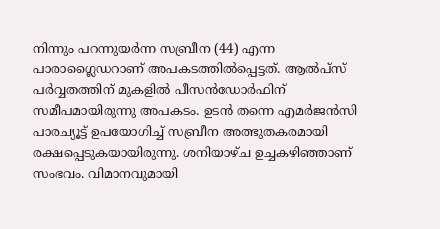നിന്നും പറന്നുയർന്ന സബ്രീന (44) എന്ന പാരാഗ്ലൈഡറാണ് അപകടത്തിൽപ്പെട്ടത്. ആൽപ്സ് പർവ്വതത്തിന് മുകളിൽ പീസൻഡോർഫിന് സമീപമായിരുന്നു അപകടം. ഉടൻ തന്നെ എമർജൻസി പാരച്യൂട്ട് ഉപയോഗിച്ച് സബ്രീന അത്ഭുതകരമായി രക്ഷപ്പെടുകയായിരുന്നു. ശനിയാഴ്ച ഉച്ചകഴിഞ്ഞാണ് സംഭവം. വിമാനവുമായി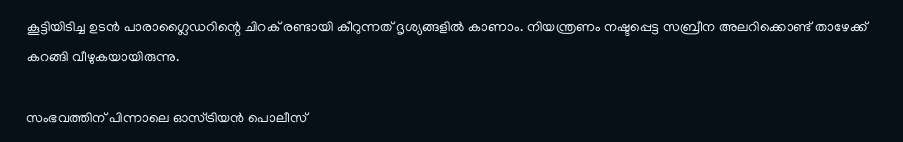കൂട്ടിയിടിച്ച ഉടൻ പാരാഗ്ലൈഡറിന്റെ ചിറക് രണ്ടായി കീറുന്നത് ദൃശ്യങ്ങളിൽ കാണാം. നിയന്ത്രണം നഷ്ടപ്പെട്ട സബ്രീന അലറിക്കൊണ്ട് താഴേക്ക് കറങ്ങി വീഴുകയായിരുന്നു.

സംഭവത്തിന് പിന്നാലെ ഓസ്ട്രിയൻ പൊലീസ്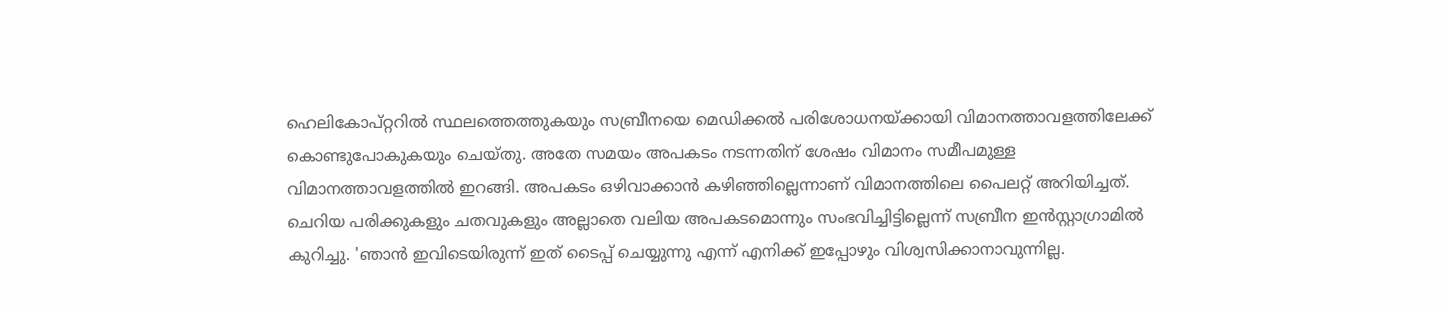ഹെലികോപ്റ്ററിൽ സ്ഥലത്തെത്തുകയും സബ്രീനയെ മെഡിക്കൽ പരിശോധനയ്ക്കായി വിമാനത്താവളത്തിലേക്ക് കൊണ്ടുപോകുകയും ചെയ്തു. അതേ സമയം അപകടം നടന്നതിന് ശേഷം വിമാനം സമീപമുള്ള വിമാനത്താവളത്തിൽ ഇറങ്ങി. അപകടം ഒഴിവാക്കാൻ കഴിഞ്ഞില്ലെന്നാണ് വിമാനത്തിലെ പൈലറ്റ് അറിയിച്ചത്. ചെറിയ പരിക്കുകളും ചതവുകളും അല്ലാതെ വലിയ അപകടമൊന്നും സംഭവിച്ചിട്ടില്ലെന്ന് സബ്രീന ഇൻസ്റ്റാഗ്രാമിൽ കുറിച്ചു. 'ഞാൻ ഇവിടെയിരുന്ന് ഇത് ടൈപ്പ് ചെയ്യുന്നു എന്ന് എനിക്ക് ഇപ്പോഴും വിശ്വസിക്കാനാവുന്നില്ല.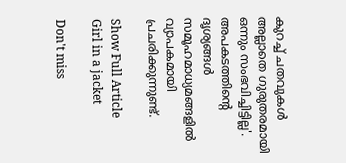കുറച്ച് ചതവുകൾ അല്ലാതെ ഗുരുതരമായി ഒന്നും സംഭവിച്ചിട്ടില്ല'. അപകടത്തിന്റെ ദൃശ്യങ്ങൾ സമൂഹമാധ്യമങ്ങളിൽ വ്യാപകമായി പ്രചരിക്കുന്നുണ്ട്.

Show Full Article
Girl in a jacket

Don't miss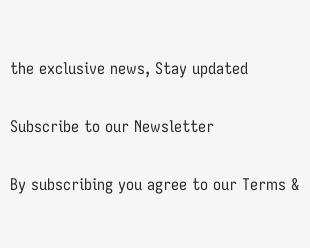the exclusive news, Stay updated

Subscribe to our Newsletter

By subscribing you agree to our Terms &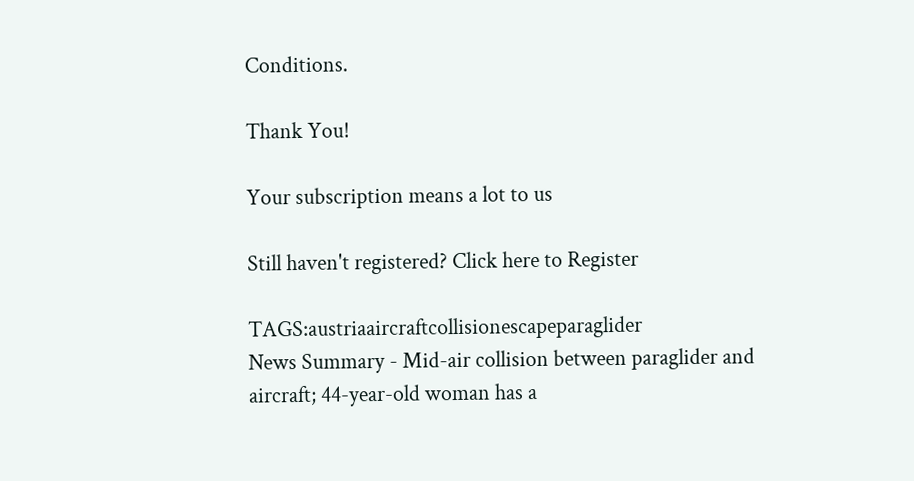Conditions.

Thank You!

Your subscription means a lot to us

Still haven't registered? Click here to Register

TAGS:austriaaircraftcollisionescapeparaglider
News Summary - Mid-air collision between paraglider and aircraft; 44-year-old woman has a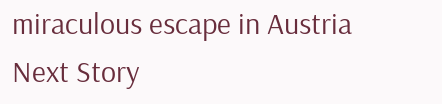miraculous escape in Austria
Next Story